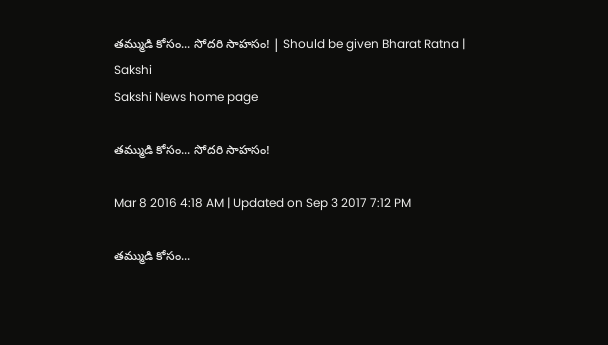తమ్ముడి కోసం... సోదరి సాహసం! | Should be given Bharat Ratna | Sakshi
Sakshi News home page

తమ్ముడి కోసం... సోదరి సాహసం!

Mar 8 2016 4:18 AM | Updated on Sep 3 2017 7:12 PM

తమ్ముడి కోసం...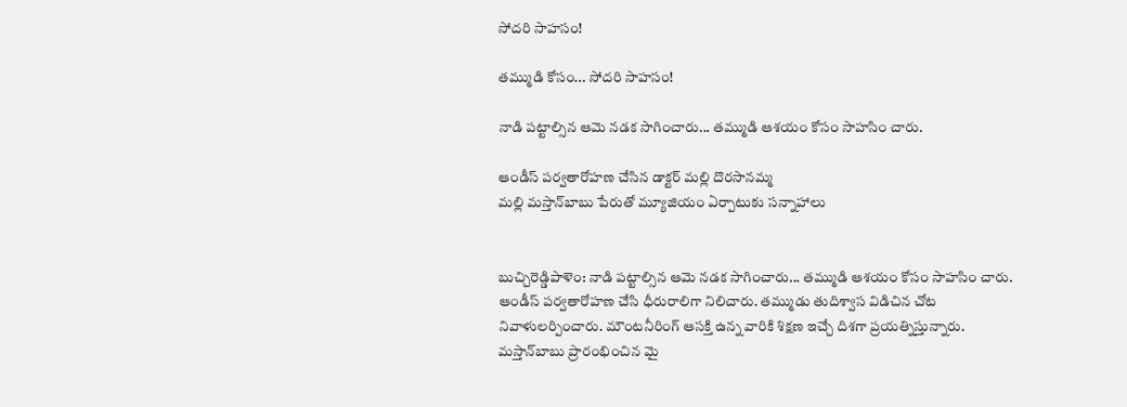సోదరి సాహసం!

తమ్ముడి కోసం... సోదరి సాహసం!

నాడి పట్టాల్సిన ఆమె నడక సాగించారు... తమ్ముడి ఆశయం కోసం సాహసిం చారు.

ఆండీస్ పర్వతారోహణ చేసిన డాక్టర్ మల్లి దొరసానమ్మ
మల్లి మస్తాన్‌బాబు పేరుతో మ్యూజియం ఏర్పాటుకు సన్నాహాలు


బుచ్చిరెడ్డిపాళెం: నాడి పట్టాల్సిన ఆమె నడక సాగించారు... తమ్ముడి ఆశయం కోసం సాహసిం చారు. ఆండీస్ పర్వతారోహణ చేసి ధీరురాలిగా నిలిచారు. తమ్ముడు తుదిశ్వాస విడిచిన చోట నివాళులర్పించారు. మౌంటనీరింగ్ ఆసక్తి ఉన్న వారికి శిక్షణ ఇచ్చే దిశగా ప్రయత్నిస్తున్నారు. మస్తాన్‌బాబు ప్రారంభించిన మై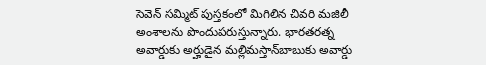సెవెన్ సమ్మిట్ పుస్తకంలో మిగిలిన చివరి మజిలీ అంశాలను పొందుపరుస్తున్నారు. భారతరత్న అవార్డుకు అర్హుడైన మల్లిమస్తాన్‌బాబుకు అవార్డు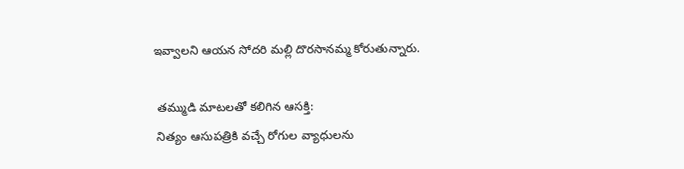ఇవ్వాలని ఆయన సోదరి మల్లి దొరసానమ్మ కోరుతున్నారు.

 తమ్ముడి మాటలతో కలిగిన ఆసక్తి:
 నిత్యం ఆసుపత్రికి వచ్చే రోగుల వ్యాధులను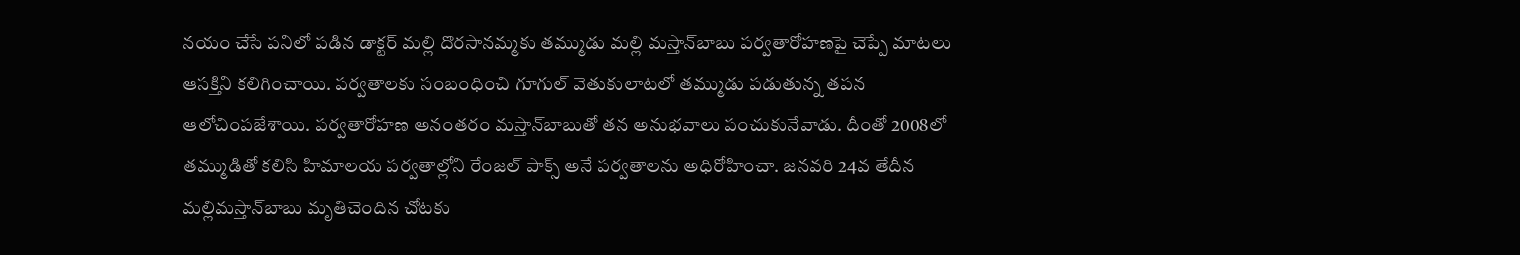నయం చేసే పనిలో పడిన డాక్టర్ మల్లి దొరసానమ్మకు తమ్ముడు మల్లి మస్తాన్‌బాబు పర్వతారోహణపై చెప్పే మాటలు ఆసక్తిని కలిగించాయి. పర్వతాలకు సంబంధించి గూగుల్ వెతుకులాటలో తమ్ముడు పడుతున్న తపన ఆలోచింపజేశాయి. పర్వతారోహణ అనంతరం మస్తాన్‌బాబుతో తన అనుభవాలు పంచుకునేవాడు. దీంతో 2008లో తమ్ముడితో కలిసి హిమాలయ పర్వతాల్లోని రేంజల్ పాక్స్ అనే పర్వతాలను అధిరోహించా. జనవరి 24వ తేదీన మల్లిమస్తాన్‌బాబు మృతిచెందిన చోటకు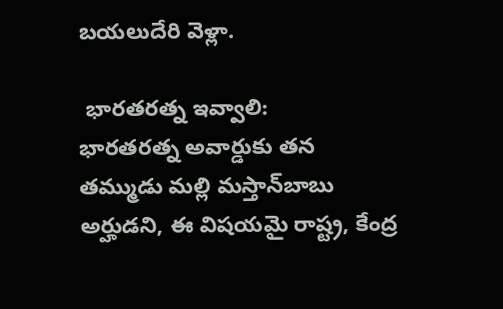బయలుదేరి వెళ్లా.

 భారతరత్న ఇవ్వాలి:
భారతరత్న అవార్డుకు తన తమ్ముడు మల్లి మస్తాన్‌బాబు అర్హుడని, ఈ విషయమై రాష్ట్ర, కేంద్ర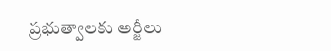ప్రభుత్వాలకు అర్జీలు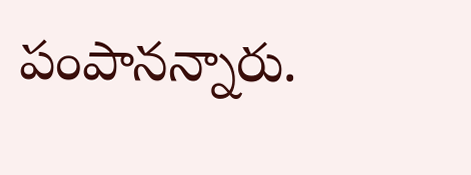పంపానన్నారు.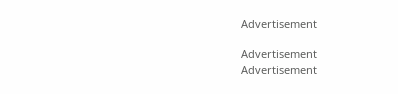Advertisement

Advertisement
Advertisement